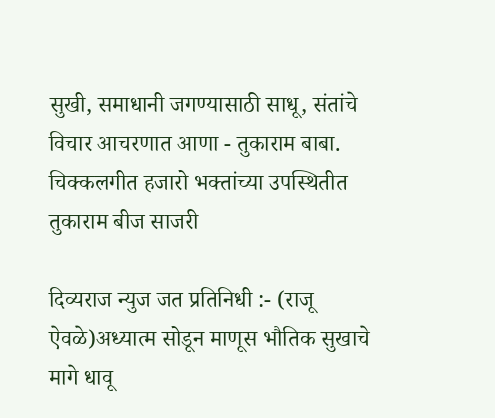सुखी, समाधानी जगण्यासाठी साधू, संतांचे विचार आचरणात आणा - तुकाराम बाबा. चिक्कलगीत हजारो भक्तांच्या उपस्थितीत तुकाराम बीज साजरी

दिव्यराज न्युज जत प्रतिनिधी :- (राजू ऐवळे)अध्यात्म सोडून माणूस भौतिक सुखाचे मागे धावू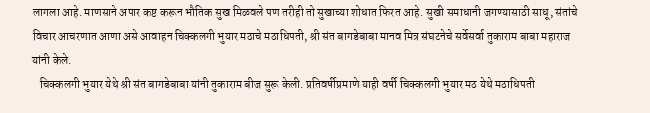लागला आहे. माणसाने अपार कष्ट करून भौतिक सुख मिळवले पण तरीही तो सुखाच्या शोधात फिरत आहे. सुखी समाधानी जगण्यासाठी साधू, संतांचे विचार आचरणात आणा असे आवाहन चिक्कलगी भुयार मठाचे मठाधिपती, श्री संत बागडेबाबा मानव मित्र संघटनेचे सर्वेसर्वा तुकाराम बाबा महाराज यांनी केले.
   चिक्कलगी भुयार येथे श्री संत बागडेबाबा यांनी तुकाराम बीज सुरू केली. प्रतिवर्षीप्रमाणे याही वर्षी चिक्कलगी भुयार मठ येथे मठाधिपती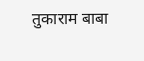तुकाराम बाबा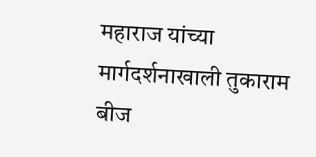महाराज यांच्या मार्गदर्शनाखाली तुकाराम बीज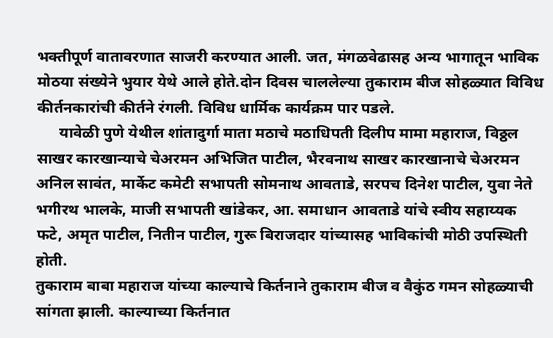भक्तीपूर्ण वातावरणात साजरी करण्यात आली. जत, मंगळवेढासह अन्य भागातून भाविक मोठया संख्येने भुयार येथे आले होते.दोन दिवस चाललेल्या तुकाराम बीज सोहळ्यात विविध कीर्तनकारांची कीर्तने रंगली. विविध धार्मिक कार्यक्रम पार पडले.
      यावेळी पुणे येथील शांतादुर्गा माता मठाचे मठाधिपती दिलीप मामा महाराज, विठ्ठल साखर कारखान्याचे चेअरमन अभिजित पाटील, भैरवनाथ साखर कारखानाचे चेअरमन अनिल सावंत, मार्केट कमेटी सभापती सोमनाथ आवताडे, सरपच दिनेश पाटील, युवा नेते भगीरथ भालके, माजी सभापती खांडेकर, आ. समाधान आवताडे यांचे स्वीय सहाय्यक फटे, अमृत पाटील, नितीन पाटील, गुरू बिराजदार यांच्यासह भाविकांची मोठी उपस्थिती होती.
तुकाराम बाबा महाराज यांच्या काल्याचे किर्तनाने तुकाराम बीज व वैकुंठ गमन सोहळ्याची सांगता झाली. काल्याच्या किर्तनात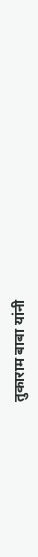तुकाराम बाबा यांनी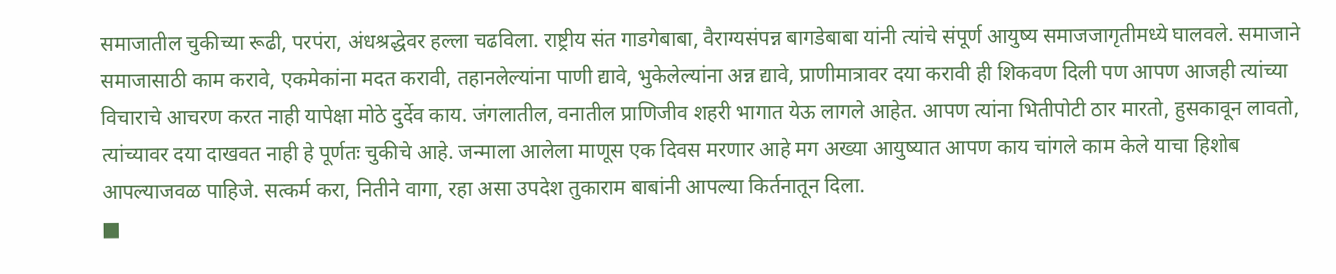समाजातील चुकीच्या रूढी, परपंरा, अंधश्रद्धेवर हल्ला चढविला. राष्ट्रीय संत गाडगेबाबा, वैराग्यसंपन्न बागडेबाबा यांनी त्यांचे संपूर्ण आयुष्य समाजजागृतीमध्ये घालवले. समाजाने समाजासाठी काम करावे, एकमेकांना मदत करावी, तहानलेल्यांना पाणी द्यावे, भुकेलेल्यांना अन्न द्यावे, प्राणीमात्रावर दया करावी ही शिकवण दिली पण आपण आजही त्यांच्या विचाराचे आचरण करत नाही यापेक्षा मोठे दुर्देव काय. जंगलातील, वनातील प्राणिजीव शहरी भागात येऊ लागले आहेत. आपण त्यांना भितीपोटी ठार मारतो, हुसकावून लावतो, त्यांच्यावर दया दाखवत नाही हे पूर्णतः चुकीचे आहे. जन्माला आलेला माणूस एक दिवस मरणार आहे मग अख्या आयुष्यात आपण काय चांगले काम केले याचा हिशोब आपल्याजवळ पाहिजे. सत्कर्म करा, नितीने वागा, रहा असा उपदेश तुकाराम बाबांनी आपल्या किर्तनातून दिला.
■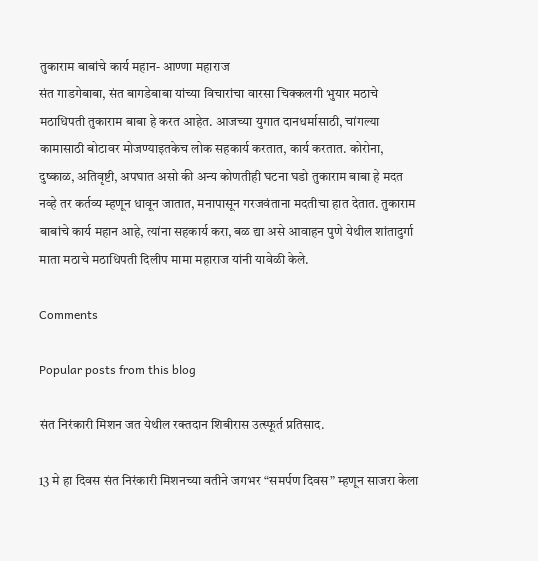तुकाराम बाबांचे कार्य महान- आण्णा महाराज
संत गाडगेबाबा, संत बागडेबाबा यांच्या विचारांचा वारसा चिक्कलगी भुयार मठाचे मठाधिपती तुकाराम बाबा हे करत आहेत. आजच्या युगात दानधर्मासाठी, चांगल्या कामासाठी बोटावर मोजण्याइतकेच लोक सहकार्य करतात, कार्य करतात. कोरोना, दुष्काळ, अतिवृष्टी, अपघात असो की अन्य कोणतीही घटना घडो तुकाराम बाबा हे मदत नव्हे तर कर्तव्य म्हणून धावून जातात, मनापासून गरजवंताना मदतीचा हात देतात. तुकाराम बाबांचे कार्य महान आहे, त्यांना सहकार्य करा, बळ द्या असे आवाहन पुणे येथील शांतादुर्गा माता मठाचे मठाधिपती दिलीप मामा महाराज यांनी यावेळी केले.

Comments

Popular posts from this blog

संत निरंकारी मिशन जत येथील रक्तदान शिबीरास उत्स्फूर्त प्रतिसाद.

13 मे हा दिवस संत निरंकारी मिशनच्या वतीने जगभर “समर्पण दिवस” म्हणून साजरा केला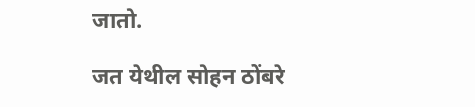जातो.

जत येथील सोहन ठोंबरे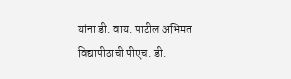यांना डी. वाय. पाटील अभिमत विद्यापीठाची पीएच. डी.